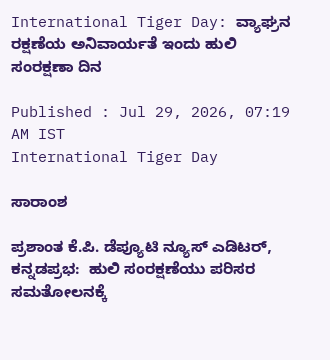International Tiger Day: ವ್ಯಾಘ್ರನ ರಕ್ಷಣೆಯ ಅನಿವಾರ್ಯತೆ ಇಂದು ಹುಲಿ ಸಂರಕ್ಷಣಾ ದಿನ

Published : Jul 29, 2026, 07:19 AM IST
International Tiger Day

ಸಾರಾಂಶ

ಪ್ರಶಾಂತ ಕೆ.ಪಿ. ಡೆಪ್ಯೂಟಿ ನ್ಯೂಸ್‌ ಎಡಿಟರ್‌, ಕನ್ನಡಪ್ರಭ:  ಹುಲಿ ಸಂರಕ್ಷಣೆಯು ಪರಿಸರ ಸಮತೋಲನಕ್ಕೆ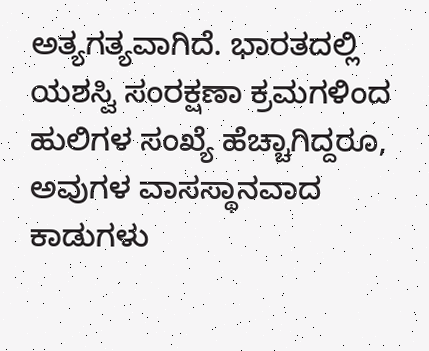ಅತ್ಯಗತ್ಯವಾಗಿದೆ. ಭಾರತದಲ್ಲಿ ಯಶಸ್ವಿ ಸಂರಕ್ಷಣಾ ಕ್ರಮಗಳಿಂದ ಹುಲಿಗಳ ಸಂಖ್ಯೆ ಹೆಚ್ಚಾಗಿದ್ದರೂ, ಅವುಗಳ ವಾಸಸ್ಥಾನವಾದ ಕಾಡುಗಳು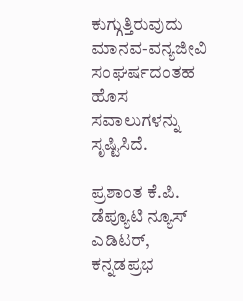ಕುಗ್ಗುತ್ತಿರುವುದು ಮಾನವ-ವನ್ಯಜೀವಿ ಸಂಘರ್ಷದಂತಹ ಹೊಸ ಸವಾಲುಗಳನ್ನು ಸೃಷ್ಟಿಸಿದೆ.

ಪ್ರಶಾಂತ ಕೆ.ಪಿ. ಡೆಪ್ಯೂಟಿ ನ್ಯೂಸ್‌ ಎಡಿಟರ್‌, ಕನ್ನಡಪ್ರಭ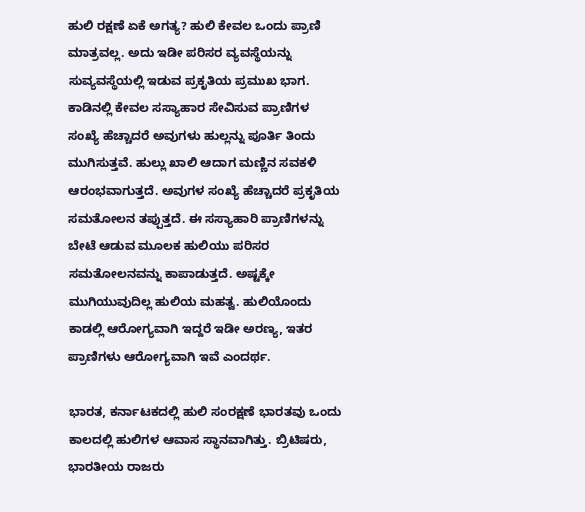ಹುಲಿ ರಕ್ಷಣೆ ಏಕೆ ಅಗತ್ಯ? ಹುಲಿ ಕೇವಲ ಒಂದು ಪ್ರಾಣಿ ಮಾತ್ರವಲ್ಲ. ಅದು ಇಡೀ ಪರಿಸರ ವ್ಯವಸ್ಥೆಯನ್ನು ಸುವ್ಯವಸ್ಥೆಯಲ್ಲಿ ಇಡುವ ಪ್ರಕೃತಿಯ ಪ್ರಮುಖ ಭಾಗ. ಕಾಡಿನಲ್ಲಿ ಕೇವಲ ಸಸ್ಯಾಹಾರ ಸೇವಿಸುವ ಪ್ರಾಣಿಗಳ ಸಂಖ್ಯೆ ಹೆಚ್ಚಾದರೆ ಅವುಗಳು ಹುಲ್ಲನ್ನು ಪೂರ್ತಿ ತಿಂದು ಮುಗಿಸುತ್ತವೆ. ಹುಲ್ಲು ಖಾಲಿ ಆದಾಗ ಮಣ್ಣಿನ ಸವಕಳಿ ಆರಂಭವಾಗುತ್ತದೆ. ಅವುಗಳ ಸಂಖ್ಯೆ ಹೆಚ್ಚಾದರೆ ಪ್ರಕೃತಿಯ ಸಮತೋಲನ ತಪ್ಪುತ್ತದೆ. ಈ ಸಸ್ಯಾಹಾರಿ ಪ್ರಾಣಿಗಳನ್ನು ಬೇಟೆ ಆಡುವ ಮೂಲಕ ಹುಲಿಯು ಪರಿಸರ ಸಮತೋಲನವನ್ನು ಕಾಪಾಡುತ್ತದೆ. ಅಷ್ಟಕ್ಕೇ ಮುಗಿಯುವುದಿಲ್ಲ ಹುಲಿಯ ಮಹತ್ವ. ಹುಲಿಯೊಂದು ಕಾಡಲ್ಲಿ ಆರೋಗ್ಯವಾಗಿ ಇದ್ದರೆ ಇಡೀ ಅರಣ್ಯ, ಇತರ ಪ್ರಾಣಿಗಳು ಆರೋಗ್ಯವಾಗಿ ಇವೆ ಎಂದರ್ಥ.

ಭಾರತ, ಕರ್ನಾಟಕದಲ್ಲಿ ಹುಲಿ ಸಂರಕ್ಷಣೆ ಭಾರತವು ಒಂದು ಕಾಲದಲ್ಲಿ ಹುಲಿಗಳ ಆವಾಸ ಸ್ಥಾನವಾಗಿತ್ತು. ಬ್ರಿಟಿಷರು, ಭಾರತೀಯ ರಾಜರು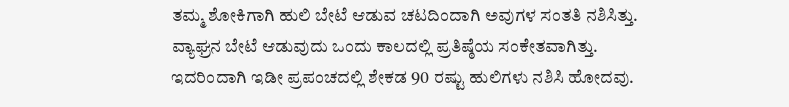ತಮ್ಮ ಶೋಕಿಗಾಗಿ ಹುಲಿ ಬೇಟೆ ಆಡುವ ಚಟದಿಂದಾಗಿ ಅವುಗಳ ಸಂತತಿ ನಶಿಸಿತ್ತು. ವ್ಯಾಘ್ರನ ಬೇಟೆ ಆಡುವುದು ಒಂದು ಕಾಲದಲ್ಲಿ ಪ್ರತಿಷ್ಠೆಯ ಸಂಕೇತವಾಗಿತ್ತು. ಇದರಿಂದಾಗಿ ಇಡೀ ಪ್ರಪಂಚದಲ್ಲಿ ಶೇಕಡ 90 ರಷ್ಟು ಹುಲಿಗಳು ನಶಿಸಿ ಹೋದವು.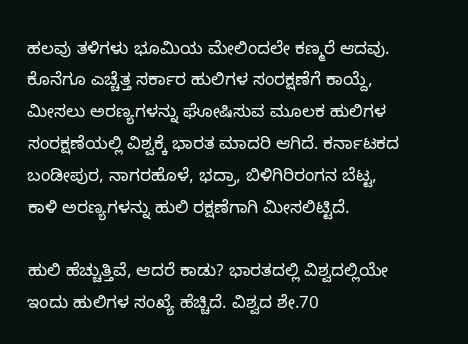ಹಲವು ತಳಿಗಳು ಭೂಮಿಯ ಮೇಲಿಂದಲೇ ಕಣ್ಮರೆ ಆದವು. ಕೊನೆಗೂ ಎಚ್ಚೆತ್ತ ಸರ್ಕಾರ ಹುಲಿಗಳ ಸಂರಕ್ಷಣೆಗೆ ಕಾಯ್ದೆ, ಮೀಸಲು ಅರಣ್ಯಗಳನ್ನು ಘೋಷಿಸುವ ಮೂಲಕ ಹುಲಿಗಳ ಸಂರಕ್ಷಣೆಯಲ್ಲಿ ವಿಶ್ವಕ್ಕೆ ಭಾರತ ಮಾದರಿ ಆಗಿದೆ. ಕರ್ನಾಟಕದ ಬಂಡೀಪುರ, ನಾಗರಹೊಳೆ, ಭದ್ರಾ, ಬಿಳಿಗಿರಿರಂಗನ ಬೆಟ್ಟ, ಕಾಳಿ ಅರಣ್ಯಗಳನ್ನು ಹುಲಿ ರಕ್ಷಣೆಗಾಗಿ ಮೀಸಲಿಟ್ಟಿದೆ.

ಹುಲಿ ಹೆಚ್ಚುತ್ತಿವೆ, ಆದರೆ ಕಾಡು? ಭಾರತದಲ್ಲಿ ವಿಶ್ವದಲ್ಲಿಯೇ ಇಂದು ಹುಲಿಗಳ ಸಂಖ್ಯೆ ಹೆಚ್ಚಿದೆ. ವಿಶ್ವದ ಶೇ.70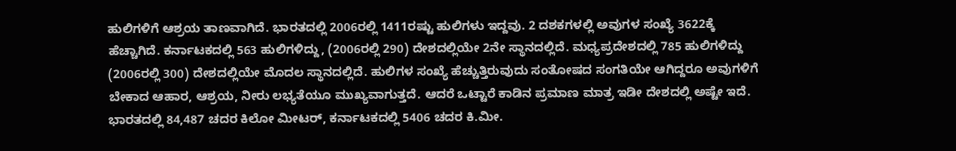ಹುಲಿಗಳಿಗೆ ಆಶ್ರಯ ತಾಣವಾಗಿದೆ. ಭಾರತದಲ್ಲಿ 2006ರಲ್ಲಿ 1411ರಷ್ಟು ಹುಲಿಗಳು ಇದ್ದವು. 2 ದಶಕಗಳಲ್ಲಿ ಅವುಗಳ ಸಂಖ್ಯೆ 3622ಕ್ಕೆ ಹೆಚ್ಚಾಗಿದೆ. ಕರ್ನಾಟಕದಲ್ಲಿ 563 ಹುಲಿಗಳಿದ್ದು, (2006ರಲ್ಲಿ 290) ದೇಶದಲ್ಲಿಯೇ 2ನೇ ಸ್ಥಾನದಲ್ಲಿದೆ. ಮಧ್ಯಪ್ರದೇಶದಲ್ಲಿ 785 ಹುಲಿಗಳಿದ್ದು (2006ರಲ್ಲಿ 300) ದೇಶದಲ್ಲಿಯೇ ಮೊದಲ ಸ್ಥಾನದಲ್ಲಿದೆ. ಹುಲಿಗಳ ಸಂಖ್ಯೆ ಹೆಚ್ಚುತ್ತಿರುವುದು ಸಂತೋಷದ ಸಂಗತಿಯೇ ಆಗಿದ್ದರೂ ಅವುಗಳಿಗೆ ಬೇಕಾದ ಆಹಾರ, ಆಶ್ರಯ, ನೀರು ಲಭ್ಯತೆಯೂ ಮುಖ್ಯವಾಗುತ್ತದೆ. ಆದರೆ ಒಟ್ಟಾರೆ ಕಾಡಿನ ಪ್ರಮಾಣ ಮಾತ್ರ ಇಡೀ ದೇಶದಲ್ಲಿ ಅಷ್ಟೇ ಇದೆ. ಭಾರತದಲ್ಲಿ 84,487 ಚದರ ಕಿಲೋ ಮೀಟರ್, ಕರ್ನಾಟಕದಲ್ಲಿ 5406 ಚದರ ಕಿ.ಮೀ.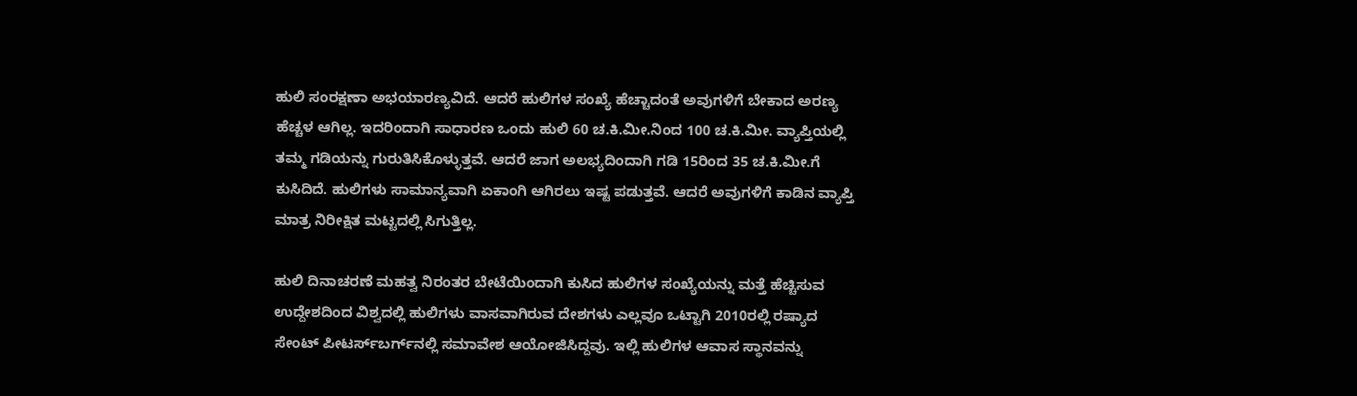ಹುಲಿ ಸಂರಕ್ಷಣಾ ಅಭಯಾರಣ್ಯವಿದೆ. ಆದರೆ ಹುಲಿಗಳ ಸಂಖ್ಯೆ ಹೆಚ್ಚಾದಂತೆ ಅವುಗಳಿಗೆ ಬೇಕಾದ ಅರಣ್ಯ ಹೆಚ್ಚಳ ಆಗಿಲ್ಲ. ಇದರಿಂದಾಗಿ ಸಾಧಾರಣ ಒಂದು ಹುಲಿ 60 ಚ.ಕಿ.ಮೀ.ನಿಂದ 100 ಚ.ಕಿ.ಮೀ. ವ್ಯಾಪ್ತಿಯಲ್ಲಿ ತಮ್ಮ ಗಡಿಯನ್ನು ಗುರುತಿಸಿಕೊಳ್ಳುತ್ತವೆ. ಆದರೆ ಜಾಗ ಅಲಭ್ಯದಿಂದಾಗಿ ಗಡಿ 15ರಿಂದ 35 ಚ.ಕಿ.ಮೀ.ಗೆ ಕುಸಿದಿದೆ. ಹುಲಿಗಳು ಸಾಮಾನ್ಯವಾಗಿ ಏಕಾಂಗಿ ಆಗಿರಲು ಇಷ್ಟ ಪಡುತ್ತವೆ. ಆದರೆ ಅವುಗಳಿಗೆ ಕಾಡಿನ ವ್ಯಾಪ್ತಿ ಮಾತ್ರ ನಿರೀಕ್ಷಿತ ಮಟ್ಟದಲ್ಲಿ ಸಿಗುತ್ತಿಲ್ಲ.

ಹುಲಿ ದಿನಾಚರಣೆ ಮಹತ್ವ ನಿರಂತರ ಬೇಟೆಯಿಂದಾಗಿ ಕುಸಿದ ಹುಲಿಗಳ ಸಂಖ್ಯೆಯನ್ನು ಮತ್ತೆ ಹೆಚ್ಚಿಸುವ ಉದ್ದೇಶದಿಂದ ವಿಶ್ವದಲ್ಲಿ ಹುಲಿಗಳು ವಾಸವಾಗಿರುವ ದೇಶಗಳು ಎಲ್ಲವೂ ಒಟ್ಟಾಗಿ 2010ರಲ್ಲಿ ರಷ್ಯಾದ ಸೇಂಟ್‌ ಪೀಟರ್ಸ್‌ಬರ್ಗ್‌ನಲ್ಲಿ ಸಮಾವೇಶ ಆಯೋಜಿಸಿದ್ದವು. ಇಲ್ಲಿ ಹುಲಿಗಳ ಆವಾಸ ಸ್ಥಾನವನ್ನು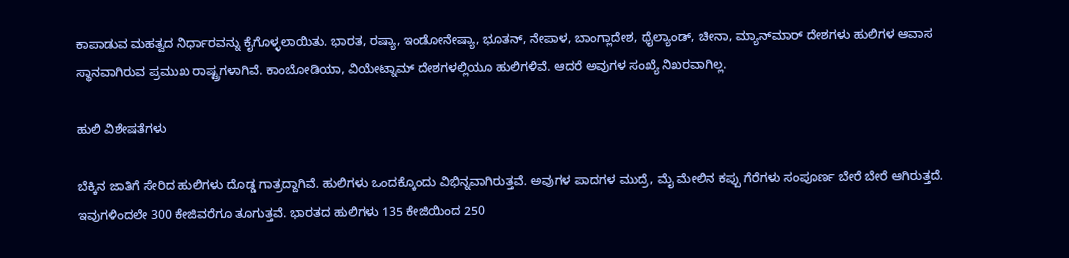ಕಾಪಾಡುವ ಮಹತ್ವದ ನಿರ್ಧಾರವನ್ನು ಕೈಗೊಳ್ಳಲಾಯಿತು. ಭಾರತ, ರಷ್ಯಾ, ಇಂಡೋನೇಷ್ಯಾ, ಭೂತನ್‌, ನೇಪಾಳ, ಬಾಂಗ್ಲಾದೇಶ, ಥೈಲ್ಯಾಂಡ್, ಚೀನಾ, ಮ್ಯಾನ್‌ಮಾರ್‌ ದೇಶಗಳು ಹುಲಿಗಳ ಆವಾಸ ಸ್ಥಾನವಾಗಿರುವ ಪ್ರಮುಖ ರಾಷ್ಟ್ರಗಳಾಗಿವೆ. ಕಾಂಬೋಡಿಯಾ, ವಿಯೇಟ್ನಾಮ್‌ ದೇಶಗಳಲ್ಲಿಯೂ ಹುಲಿಗಳಿವೆ. ಆದರೆ ಅವುಗಳ ಸಂಖ್ಯೆ ನಿಖರವಾಗಿಲ್ಲ.

ಹುಲಿ ವಿಶೇಷತೆಗಳು

ಬೆಕ್ಕಿನ ಜಾತಿಗೆ ಸೇರಿದ ಹುಲಿಗಳು ದೊಡ್ಡ ಗಾತ್ರದ್ದಾಗಿವೆ. ಹುಲಿಗಳು ಒಂದಕ್ಕೊಂದು ವಿಭಿನ್ನವಾಗಿರುತ್ತವೆ. ಅವುಗಳ ಪಾದಗಳ ಮುದ್ರೆ, ಮೈ ಮೇಲಿನ ಕಪ್ಪು ಗೆರೆಗಳು ಸಂಪೂರ್ಣ ಬೇರೆ ಬೇರೆ ಆಗಿರುತ್ತದೆ. ಇವುಗಳಿಂದಲೇ 300 ಕೇಜಿವರೆಗೂ ತೂಗುತ್ತವೆ. ಭಾರತದ ಹುಲಿಗಳು 135 ಕೇಜಿಯಿಂದ 250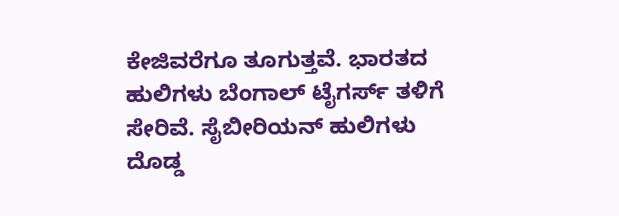ಕೇಜಿವರೆಗೂ ತೂಗುತ್ತವೆ. ಭಾರತದ ಹುಲಿಗಳು ಬೆಂಗಾಲ್ ಟೈಗರ್ಸ್‌ ತಳಿಗೆ ಸೇರಿವೆ. ಸೈಬೀರಿಯನ್‌ ಹುಲಿಗಳು ದೊಡ್ಡ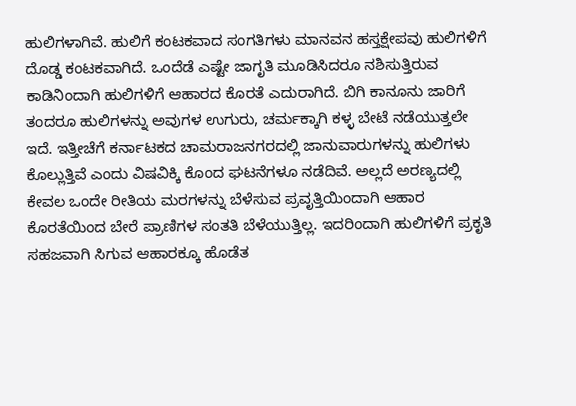ಹುಲಿಗಳಾಗಿವೆ. ಹುಲಿಗೆ ಕಂಟಕವಾದ ಸಂಗತಿಗಳು ಮಾನವನ ಹಸ್ತಕ್ಷೇಪವು ಹುಲಿಗಳಿಗೆ ದೊಡ್ಡ ಕಂಟಕವಾಗಿದೆ. ಒಂದೆಡೆ ಎಷ್ಟೇ ಜಾಗೃತಿ ಮೂಡಿಸಿದರೂ ನಶಿಸುತ್ತಿರುವ ಕಾಡಿನಿಂದಾಗಿ ಹುಲಿಗಳಿಗೆ ಆಹಾರದ ಕೊರತೆ ಎದುರಾಗಿದೆ. ಬಿಗಿ ಕಾನೂನು ಜಾರಿಗೆ ತಂದರೂ ಹುಲಿಗಳನ್ನು ಅವುಗಳ ಉಗುರು, ಚರ್ಮಕ್ಕಾಗಿ ಕಳ್ಳ ಬೇಟೆ ನಡೆಯುತ್ತಲೇ ಇದೆ. ಇತ್ತೀಚೆಗೆ ಕರ್ನಾಟಕದ ಚಾಮರಾಜನಗರದಲ್ಲಿ ಜಾನುವಾರುಗಳನ್ನು ಹುಲಿಗಳು ಕೊಲ್ಲುತ್ತಿವೆ ಎಂದು ವಿಷವಿಕ್ಕಿ ಕೊಂದ ಘಟನೆಗಳೂ ನಡೆದಿವೆ. ಅಲ್ಲದೆ ಅರಣ್ಯದಲ್ಲಿ ಕೇವಲ ಒಂದೇ ರೀತಿಯ ಮರಗಳನ್ನು ಬೆಳೆಸುವ ಪ್ರವೃತ್ತಿಯಿಂದಾಗಿ ಆಹಾರ ಕೊರತೆಯಿಂದ ಬೇರೆ ಪ್ರಾಣಿಗಳ ಸಂತತಿ ಬೆಳೆಯುತ್ತಿಲ್ಲ. ಇದರಿಂದಾಗಿ ಹುಲಿಗಳಿಗೆ ಪ್ರಕೃತಿ ಸಹಜವಾಗಿ ಸಿಗುವ ಆಹಾರಕ್ಕೂ ಹೊಡೆತ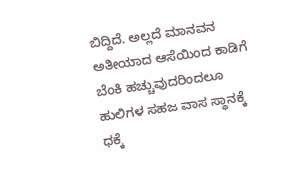ಬಿದ್ದಿದೆ. ಅಲ್ಲದೆ ಮಾನವನ ಅತೀಯಾದ ಆಸೆಯಿಂದ ಕಾಡಿಗೆ ಬೆಂಕಿ ಹಚ್ಚುವುದರಿಂದಲೂ ಹುಲಿಗಳ ಸಹಜ ವಾಸ ಸ್ಥಾನಕ್ಕೆ ಧಕ್ಕೆ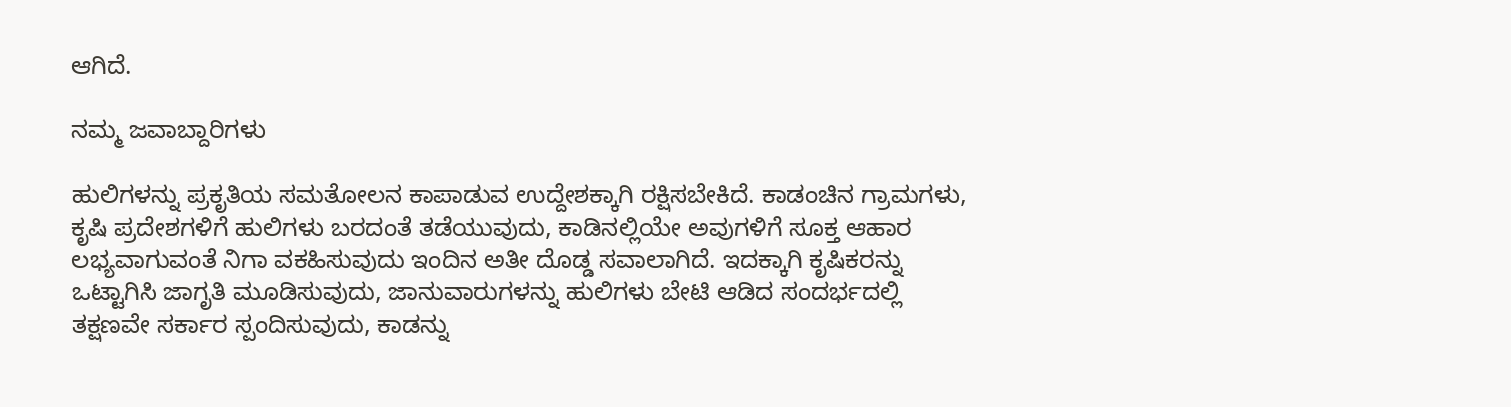ಆಗಿದೆ.

ನಮ್ಮ ಜವಾಬ್ದಾರಿಗಳು

ಹುಲಿಗಳನ್ನು ಪ್ರಕೃತಿಯ ಸಮತೋಲನ ಕಾಪಾಡುವ ಉದ್ದೇಶಕ್ಕಾಗಿ ರಕ್ಷಿಸಬೇಕಿದೆ. ಕಾಡಂಚಿನ ಗ್ರಾಮಗಳು, ಕೃಷಿ ಪ್ರದೇಶಗಳಿಗೆ ಹುಲಿಗಳು ಬರದಂತೆ ತಡೆಯುವುದು, ಕಾಡಿನಲ್ಲಿಯೇ ಅವುಗಳಿಗೆ ಸೂಕ್ತ ಆಹಾರ ಲಭ್ಯವಾಗುವಂತೆ ನಿಗಾ ವಕಹಿಸುವುದು ಇಂದಿನ ಅತೀ ದೊಡ್ಡ ಸವಾಲಾಗಿದೆ. ಇದಕ್ಕಾಗಿ ಕೃಷಿಕರನ್ನು ಒಟ್ಟಾಗಿಸಿ ಜಾಗೃತಿ ಮೂಡಿಸುವುದು, ಜಾನುವಾರುಗಳನ್ನು ಹುಲಿಗಳು ಬೇಟಿ ಆಡಿದ ಸಂದರ್ಭದಲ್ಲಿ ತಕ್ಷಣವೇ ಸರ್ಕಾರ ಸ್ಪಂದಿಸುವುದು, ಕಾಡನ್ನು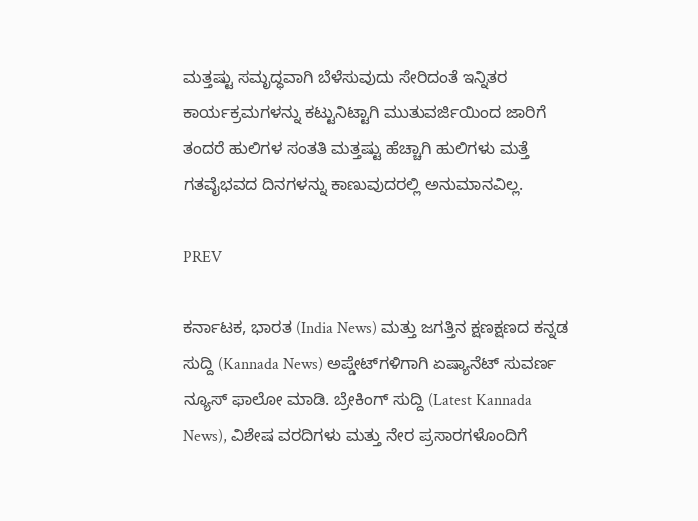ಮತ್ತಷ್ಟು ಸಮೃದ್ಧವಾಗಿ ಬೆಳೆಸುವುದು ಸೇರಿದಂತೆ ಇನ್ನಿತರ ಕಾರ್ಯಕ್ರಮಗಳನ್ನು ಕಟ್ಟುನಿಟ್ಟಾಗಿ ಮುತುವರ್ಜಿಯಿಂದ ಜಾರಿಗೆ ತಂದರೆ ಹುಲಿಗಳ ಸಂತತಿ ಮತ್ತಷ್ಟು ಹೆಚ್ಚಾಗಿ ಹುಲಿಗಳು ಮತ್ತೆ ಗತವೈಭವದ ದಿನಗಳನ್ನು ಕಾಣುವುದರಲ್ಲಿ ಅನುಮಾನವಿಲ್ಲ.

PREV

ಕರ್ನಾಟಕ, ಭಾರತ (India News) ಮತ್ತು ಜಗತ್ತಿನ ಕ್ಷಣಕ್ಷಣದ ಕನ್ನಡ ಸುದ್ದಿ (Kannada News) ಅಪ್ಡೇಟ್‌ಗಳಿಗಾಗಿ ಏಷ್ಯಾನೆಟ್ ಸುವರ್ಣ ನ್ಯೂಸ್‌ ಫಾಲೋ ಮಾಡಿ. ಬ್ರೇಕಿಂಗ್ ಸುದ್ದಿ (Latest Kannada News), ವಿಶೇಷ ವರದಿಗಳು ಮತ್ತು ನೇರ ಪ್ರಸಾರಗಳೊಂದಿಗೆ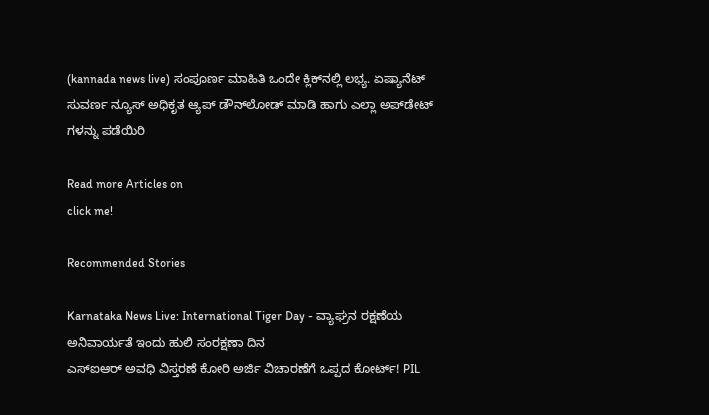(kannada news live) ಸಂಪೂರ್ಣ ಮಾಹಿತಿ ಒಂದೇ ಕ್ಲಿಕ್‌ನಲ್ಲಿ ಲಭ್ಯ. ಏಷ್ಯಾನೆಟ್ ಸುವರ್ಣ ನ್ಯೂಸ್ ಅಧಿಕೃತ ಆ್ಯಪ್ ಡೌನ್‌ಲೋಡ್ ಮಾಡಿ ಹಾಗು ಎಲ್ಲಾ ಅಪ್‌ಡೇಟ್ ಗಳನ್ನು ಪಡೆಯಿರಿ

Read more Articles on
click me!

Recommended Stories

Karnataka News Live: International Tiger Day - ವ್ಯಾಘ್ರನ ರಕ್ಷಣೆಯ ಅನಿವಾರ್ಯತೆ ಇಂದು ಹುಲಿ ಸಂರಕ್ಷಣಾ ದಿನ
ಎಸ್‌ಐಆರ್‌ ಅವಧಿ ವಿಸ್ತರಣೆ ಕೋರಿ ಅರ್ಜಿ ವಿಚಾರಣೆಗೆ ಒಪ್ಪದ ಕೋರ್ಟ್‌! PIL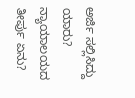ಅರ್ಜಿ ಸಲ್ಲಿಸಿದ್ದು ಯಾರು? ನ್ಯಾಯಾಲಯದ ತೀರ್ಪು ಏನು?